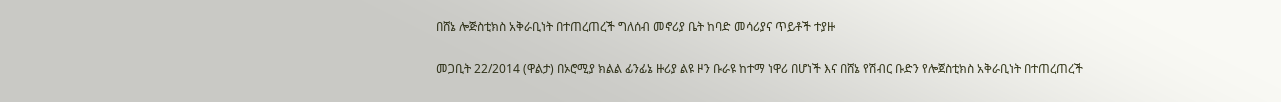በሸኔ ሎጅስቲክስ አቅራቢነት በተጠረጠረች ግለሰብ መኖሪያ ቤት ከባድ መሳሪያና ጥይቶች ተያዙ

መጋቢት 22/2014 (ዋልታ) በኦሮሚያ ክልል ፊንፊኔ ዙሪያ ልዩ ዞን ቡራዩ ከተማ ነዋሪ በሆነች እና በሸኔ የሽብር ቡድን የሎጀስቲክስ አቅራቢነት በተጠረጠረች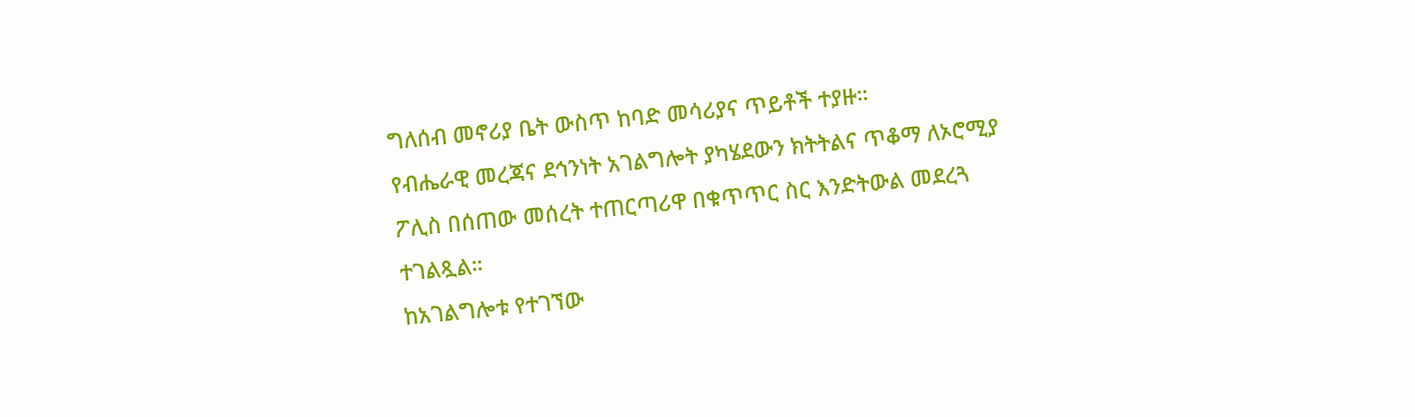ግለሰብ መኖሪያ ቤት ውስጥ ከባድ መሳሪያና ጥይቶች ተያዙ።
የብሔራዊ መረጃና ደኅንነት አገልግሎት ያካሄደውን ክትትልና ጥቆማ ለኦሮሚያ ፖሊስ በሰጠው መሰረት ተጠርጣሪዋ በቁጥጥር ስር እንድትውል መደረጓ ተገልጿል።
ከአገልግሎቱ የተገኘው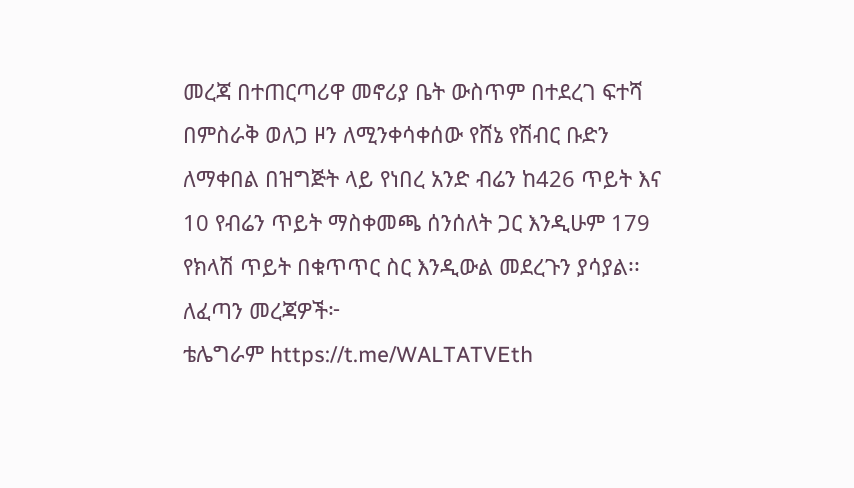መረጃ በተጠርጣሪዋ መኖሪያ ቤት ውስጥም በተደረገ ፍተሻ በምስራቅ ወለጋ ዞን ለሚንቀሳቀሰው የሸኔ የሽብር ቡድን ለማቀበል በዝግጅት ላይ የነበረ አንድ ብሬን ከ426 ጥይት እና 10 የብሬን ጥይት ማስቀመጫ ሰንሰለት ጋር እንዲሁም 179 የክላሽ ጥይት በቁጥጥር ስር እንዲውል መደረጉን ያሳያል፡፡
ለፈጣን መረጃዎች፦
ቴሌግራም https://t.me/WALTATVEth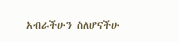አብራችሁን ስለሆናችሁ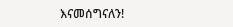እናመሰግናለን!